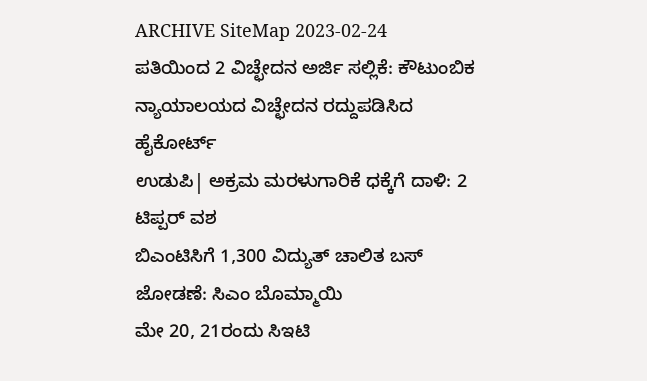ARCHIVE SiteMap 2023-02-24
ಪತಿಯಿಂದ 2 ವಿಚ್ಛೇದನ ಅರ್ಜಿ ಸಲ್ಲಿಕೆ: ಕೌಟುಂಬಿಕ ನ್ಯಾಯಾಲಯದ ವಿಚ್ಛೇದನ ರದ್ದುಪಡಿಸಿದ ಹೈಕೋರ್ಟ್
ಉಡುಪಿ| ಅಕ್ರಮ ಮರಳುಗಾರಿಕೆ ಧಕ್ಕೆಗೆ ದಾಳಿ: 2 ಟಿಪ್ಪರ್ ವಶ
ಬಿಎಂಟಿಸಿಗೆ 1,300 ವಿದ್ಯುತ್ ಚಾಲಿತ ಬಸ್ ಜೋಡಣೆ: ಸಿಎಂ ಬೊಮ್ಮಾಯಿ
ಮೇ 20, 21ರಂದು ಸಿಇಟಿ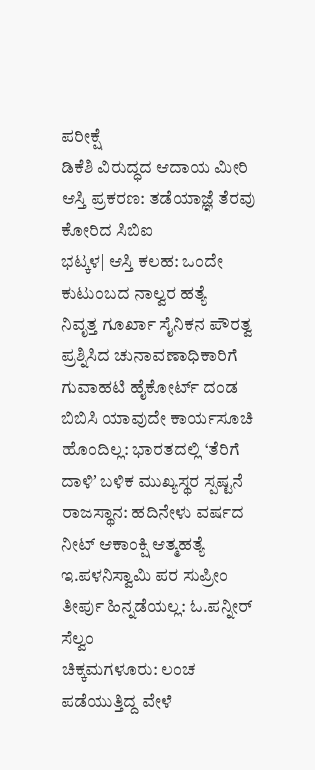ಪರೀಕ್ಷೆ
ಡಿಕೆಶಿ ವಿರುದ್ಧದ ಆದಾಯ ಮೀರಿ ಆಸ್ತಿ ಪ್ರಕರಣ: ತಡೆಯಾಜ್ಞೆ ತೆರವು ಕೋರಿದ ಸಿಬಿಐ
ಭಟ್ಕಳ| ಆಸ್ತಿ ಕಲಹ: ಒಂದೇ ಕುಟುಂಬದ ನಾಲ್ವರ ಹತ್ಯೆ
ನಿವೃತ್ತ ಗೂರ್ಖಾ ಸೈನಿಕನ ಪೌರತ್ವ ಪ್ರಶ್ನಿಸಿದ ಚುನಾವಣಾಧಿಕಾರಿಗೆ ಗುವಾಹಟಿ ಹೈಕೋರ್ಟ್ ದಂಡ
ಬಿಬಿಸಿ ಯಾವುದೇ ಕಾರ್ಯಸೂಚಿ ಹೊಂದಿಲ್ಲ: ಭಾರತದಲ್ಲಿ ‘ತೆರಿಗೆ ದಾಳಿʼ ಬಳಿಕ ಮುಖ್ಯಸ್ಥರ ಸ್ಪಷ್ಟನೆ
ರಾಜಸ್ಥಾನ: ಹದಿನೇಳು ವರ್ಷದ ನೀಟ್ ಆಕಾಂಕ್ಷಿ ಆತ್ಮಹತ್ಯೆ
ಇ.ಪಳನಿಸ್ವಾಮಿ ಪರ ಸುಪ್ರೀಂ ತೀರ್ಪು ಹಿನ್ನಡೆಯಲ್ಲ: ಓ.ಪನ್ನೀರ್ ಸೆಲ್ವಂ
ಚಿಕ್ಕಮಗಳೂರು: ಲಂಚ ಪಡೆಯುತ್ತಿದ್ದ ವೇಳೆ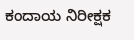ಕಂದಾಯ ನಿರೀಕ್ಷಕ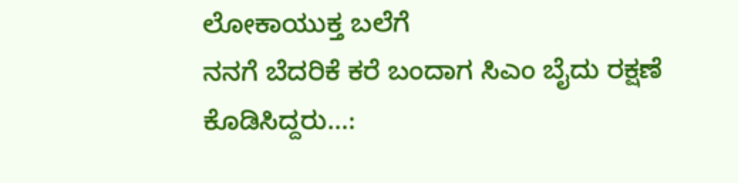ಲೋಕಾಯುಕ್ತ ಬಲೆಗೆ
ನನಗೆ ಬೆದರಿಕೆ ಕರೆ ಬಂದಾಗ ಸಿಎಂ ಬೈದು ರಕ್ಷಣೆ ಕೊಡಿಸಿದ್ದರು...: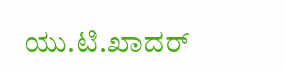ಯು.ಟಿ.ಖಾದರ್